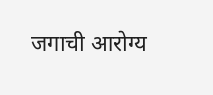जगाची आरोग्य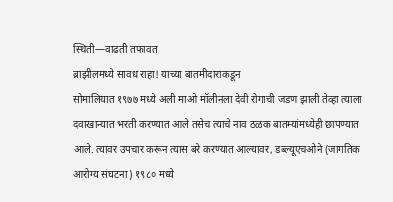स्थिती—वाढती तफावत
ब्राझीलमध्ये सावध राहा! याच्या बातमीदाराकडून
सोमालियात १९७७ मध्ये अली माओ मॉलीनला देवी रोगाची जडण झाली तेव्हा त्याला दवाखान्यात भरती करण्यात आले तसेच त्याचे नाव ठळक बातम्यांमध्येही छापण्यात आले. त्यावर उपचार करून त्यास बरे करण्यात आल्यावर, डब्ल्यूएचओने (जागतिक आरोग्य संघटना) १९८० मध्ये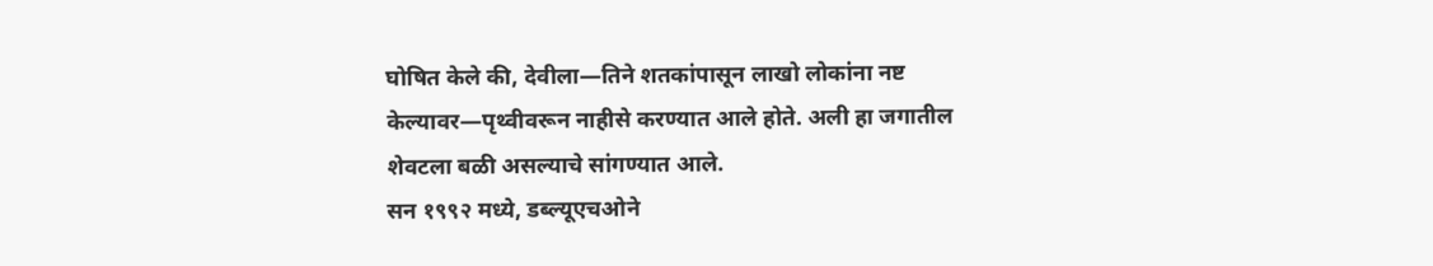घोषित केले की, देवीला—तिने शतकांपासून लाखो लोकांना नष्ट केल्यावर—पृथ्वीवरून नाहीसे करण्यात आले होते. अली हा जगातील शेवटला बळी असल्याचे सांगण्यात आले.
सन १९९२ मध्ये, डब्ल्यूएचओने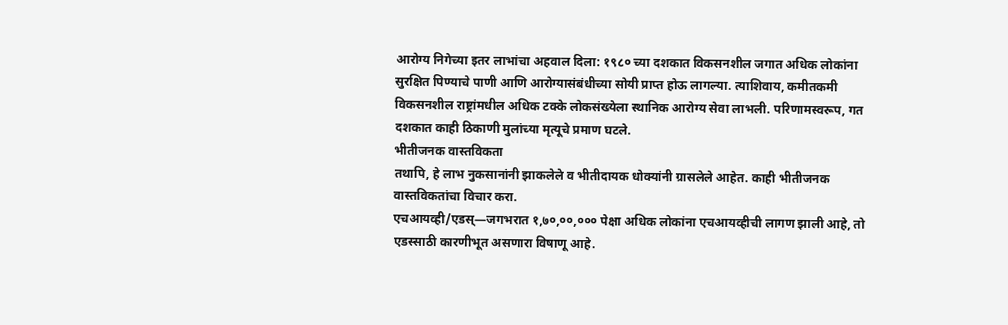आरोग्य निगेच्या इतर लाभांचा अहवाल दिला: १९८० च्या दशकात विकसनशील जगात अधिक लोकांना सुरक्षित पिण्याचे पाणी आणि आरोग्यासंबंधीच्या सोयी प्राप्त होऊ लागल्या. त्याशिवाय, कमीतकमी विकसनशील राष्ट्रांमधील अधिक टक्के लोकसंख्येला स्थानिक आरोग्य सेवा लाभली. परिणामस्वरूप, गत दशकात काही ठिकाणी मुलांच्या मृत्यूचे प्रमाण घटले.
भीतीजनक वास्तविकता
तथापि, हे लाभ नुकसानांनी झाकलेले व भीतीदायक धोक्यांनी ग्रासलेले आहेत. काही भीतीजनक वास्तविकतांचा विचार करा.
एचआयव्ही/एडस्—जगभरात १,७०,००,००० पेक्षा अधिक लोकांना एचआयव्हीची लागण झाली आहे, तो एडस्साठी कारणीभूत असणारा विषाणू आहे.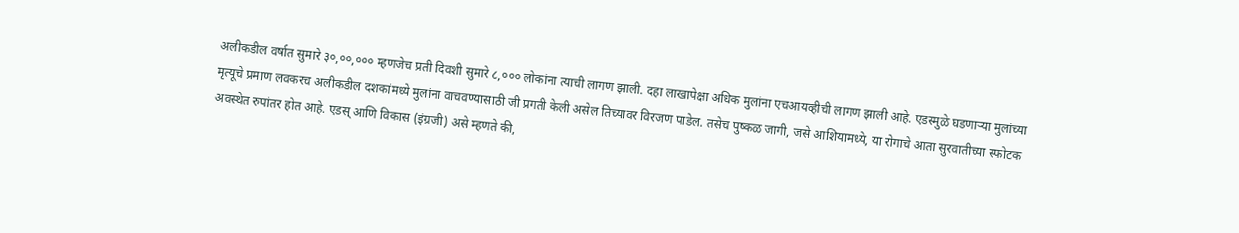अलीकडील वर्षात सुमारे ३०,००,००० म्हणजेच प्रती दिवशी सुमारे ८,००० लोकांना त्याची लागण झाली. दहा लाखापेक्षा अधिक मुलांना एचआयव्हीची लागण झाली आहे. एडस्मुळे घडणाऱ्या मुलांच्या मृत्यूचे प्रमाण लवकरच अलीकडील दशकांमध्ये मुलांना वाचवण्यासाठी जी प्रगती केली असेल तिच्यावर विरजण पाडेल. तसेच पुष्कळ जागी, जसे आशियामध्ये, या रोगाचे आता सुरवातीच्या स्फोटक अवस्थेत रुपांतर होत आहे. एडस् आणि विकास (इंग्रजी) असे म्हणते की,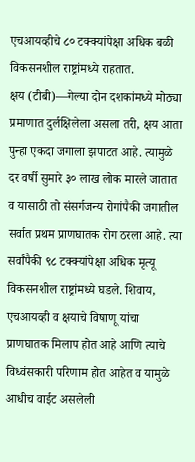एचआयव्हीचे ८० टक्क्यांपेक्षा अधिक बळी विकसनशील राष्ट्रांमध्ये राहतात.
क्षय (टीबी)—गेल्या दोन दशकांमध्ये मोठ्या प्रमाणात दुर्लक्षिलेला असला तरी, क्षय आता पुन्हा एकदा जगाला झपाटत आहे. त्यामुळे दर वर्षी सुमारे ३० लाख लोक मारले जातात व यासाठी तो संसर्गजन्य रोगांपैकी जगातील सर्वात प्रथम प्राणघातक रोग ठरला आहे. त्या सर्वांपैकी ९८ टक्क्यांपेक्षा अधिक मृत्यू विकसनशील राष्ट्रांमध्ये घडले. शिवाय, एचआयव्ही व क्षयाचे विषाणू यांचा प्राणघातक मिलाप होत आहे आणि त्याचे विध्वंसकारी परिणाम होत आहेत व यामुळे आधीच वाईट असलेली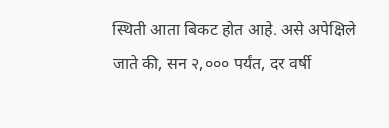स्थिती आता बिकट होत आहे. असे अपेक्षिले जाते की, सन २,००० पर्यंत, दर वर्षी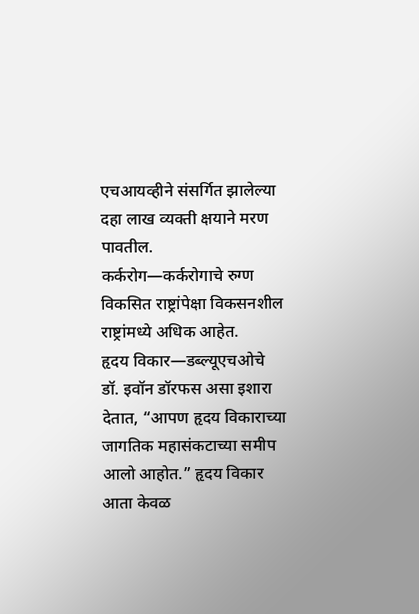एचआयव्हीने संसर्गित झालेल्या दहा लाख व्यक्ती क्षयाने मरण पावतील.
कर्करोग—कर्करोगाचे रुग्ण विकसित राष्ट्रांपेक्षा विकसनशील राष्ट्रांमध्ये अधिक आहेत.
हृदय विकार—डब्ल्यूएचओचे डॉ. इवॉन डॉरफस असा इशारा देतात, “आपण हृदय विकाराच्या जागतिक महासंकटाच्या समीप आलो आहोत.” हृदय विकार आता केवळ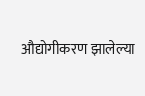औद्योगीकरण झालेल्या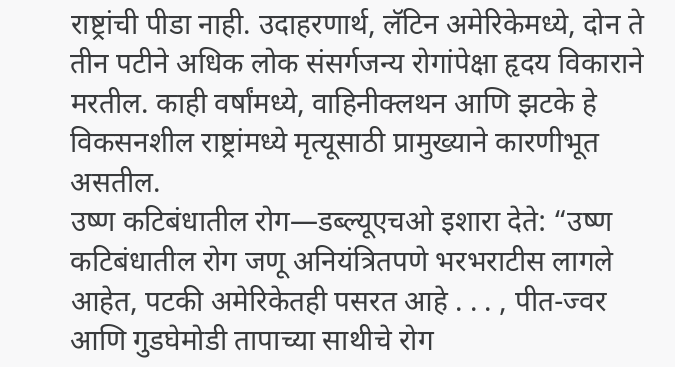राष्ट्रांची पीडा नाही. उदाहरणार्थ, लॅटिन अमेरिकेमध्ये, दोन ते तीन पटीने अधिक लोक संसर्गजन्य रोगांपेक्षा हृदय विकाराने मरतील. काही वर्षांमध्ये, वाहिनीक्लथन आणि झटके हे विकसनशील राष्ट्रांमध्ये मृत्यूसाठी प्रामुख्याने कारणीभूत असतील.
उष्ण कटिबंधातील रोग—डब्ल्यूएचओ इशारा देते: “उष्ण कटिबंधातील रोग जणू अनियंत्रितपणे भरभराटीस लागले आहेत, पटकी अमेरिकेतही पसरत आहे . . . , पीत-ज्वर आणि गुडघेमोडी तापाच्या साथीचे रोग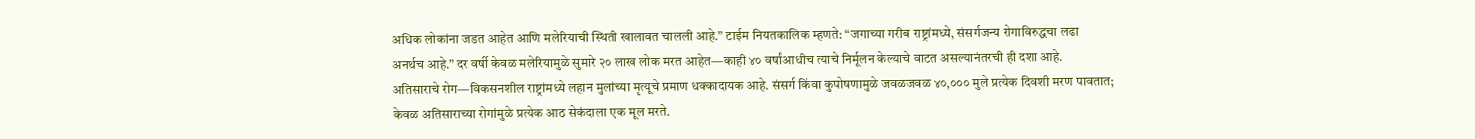अधिक लोकांना जडत आहेत आणि मलेरियाची स्थिती खालावत चालली आहे.” टाईम नियतकालिक म्हणते: “जगाच्या गरीब राष्ट्रांमध्ये, संसर्गजन्य रोगाविरुद्धचा लढा अनर्थच आहे.” दर वर्षी केवळ मलेरियामुळे सुमारे २० लाख लोक मरत आहेत—काही ४० वर्षांआधीच त्याचे निर्मूलन केल्याचे वाटत असल्यानंतरची ही दशा आहे.
अतिसाराचे रोग—विकसनशील राष्ट्रांमध्ये लहान मुलांच्या मृत्यूचे प्रमाण धक्कादायक आहे. संसर्ग किंवा कुपोषणामुळे जवळजवळ ४०,००० मुले प्रत्येक दिवशी मरण पावतात; केवळ अतिसाराच्या रोगांमुळे प्रत्येक आठ सेकंदाला एक मूल मरते.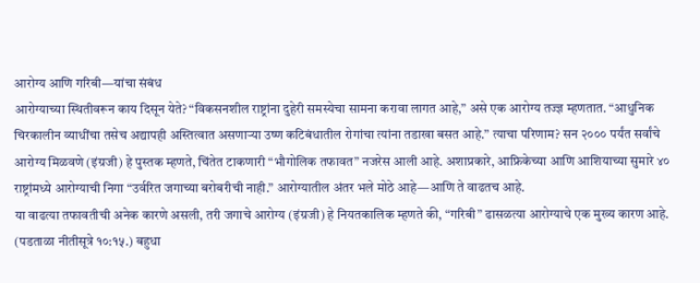आरोग्य आणि गरिबी—यांचा संबंध
आरोग्याच्या स्थितीवरून काय दिसून येते? “विकसनशील राष्ट्रांना दुहेरी समस्येचा सामना करावा लागत आहे,” असे एक आरोग्य तज्ज्ञ म्हणतात. “आधुनिक चिरकालीन व्याधींचा तसेच अद्यापही अस्तित्वात असणाऱ्या उष्ण कटिबंधातील रोगांचा त्यांना तडाखा बसत आहे.” त्याचा परिणाम? सन २००० पर्यंत सर्वांचे आरोग्य मिळवणे (इंग्रजी) हे पुस्तक म्हणते, चिंतेत टाकणारी “भौगोलिक तफावत” नजरेस आली आहे. अशाप्रकारे, आफ्रिकेच्या आणि आशियाच्या सुमारे ४० राष्ट्रांमध्ये आरोग्याची निगा “उर्वरित जगाच्या बरोबरीची नाही.” आरोग्यातील अंतर भले मोठे आहे—आणि ते वाढतच आहे.
या वाढत्या तफावतीची अनेक कारणे असली, तरी जगाचे आरोग्य (इंग्रजी) हे नियतकालिक म्हणते की, “गरिबी” ढासळत्या आरोग्याचे एक मुख्य कारण आहे. (पडताळा नीतीसूत्रे १०:१५.) बहुधा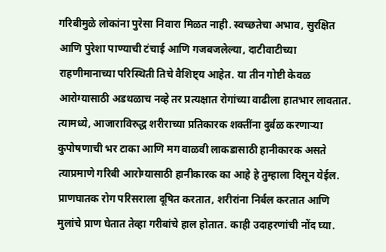गरिबीमुळे लोकांना पुरेसा निवारा मिळत नाही. स्वच्छतेचा अभाव, सुरक्षित आणि पुरेशा पाण्याची टंचाई आणि गजबजलेल्या, दाटीवाटीच्या राहणीमानाच्या परिस्थिती तिचे वैशिष्ट्य आहेत. या तीन गोष्टी केवळ आरोग्यासाठी अडथळाच नव्हे तर प्रत्यक्षात रोगांच्या वाढीला हातभार लावतात. त्यामध्ये, आजाराविरुद्ध शरीराच्या प्रतिकारक शक्तींना दुर्बळ करणाऱ्या कुपोषणाची भर टाका आणि मग वाळवी लाकडासाठी हानीकारक असते त्याप्रमाणे गरिबी आरोग्यासाठी हानीकारक का आहे हे तुम्हाला दिसून येईल.
प्राणघातक रोग परिसराला दूषित करतात, शरीरांना निर्बल करतात आणि मुलांचे प्राण घेतात तेव्हा गरीबांचे हाल होतात. काही उदाहरणांची नोंद घ्या.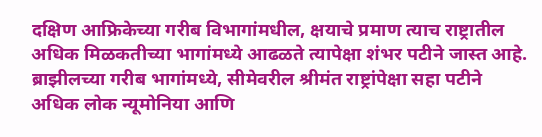दक्षिण आफ्रिकेच्या गरीब विभागांमधील, क्षयाचे प्रमाण त्याच राष्ट्रातील अधिक मिळकतीच्या भागांमध्ये आढळते त्यापेक्षा शंभर पटीने जास्त आहे. ब्राझीलच्या गरीब भागांमध्ये, सीमेवरील श्रीमंत राष्ट्रांपेक्षा सहा पटीने अधिक लोक न्यूमोनिया आणि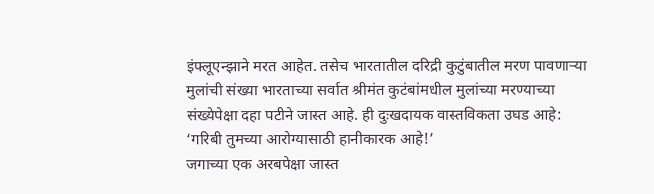इंफ्लूएन्झाने मरत आहेत. तसेच भारतातील दरिद्री कुटुंबातील मरण पावणाऱ्या मुलांची संख्या भारताच्या सर्वात श्रीमंत कुटंबांमधील मुलांच्या मरण्याच्या संख्येपेक्षा दहा पटीने जास्त आहे. ही दुःखदायक वास्तविकता उघड आहे: ‘गरिबी तुमच्या आरोग्यासाठी हानीकारक आहे!’
जगाच्या एक अरबपेक्षा जास्त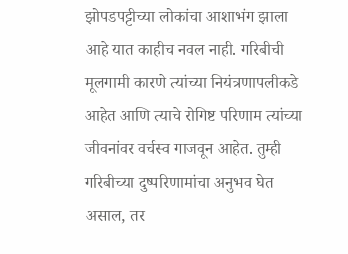झोपडपट्टीच्या लोकांचा आशाभंग झाला आहे यात काहीच नवल नाही. गरिबीची मूलगामी कारणे त्यांच्या नियंत्रणापलीकडे आहेत आणि त्याचे रोगिष्ट परिणाम त्यांच्या जीवनांवर वर्चस्व गाजवून आहेत. तुम्ही गरिबीच्या दुष्परिणामांचा अनुभव घेत असाल, तर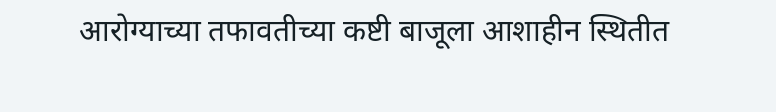आरोग्याच्या तफावतीच्या कष्टी बाजूला आशाहीन स्थितीत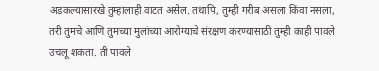अडकल्यासारखे तुम्हालाही वाटत असेल. तथापि, तुम्ही गरीब असला किंवा नसला, तरी तुमचे आणि तुमच्या मुलांच्या आरोग्याचे संरक्षण करण्यासाठी तुम्ही काही पावले उचलू शकता. ती पावले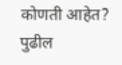कोणती आहेत? पुढील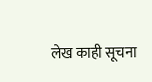लेख काही सूचना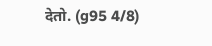देतो. (g95 4/8)